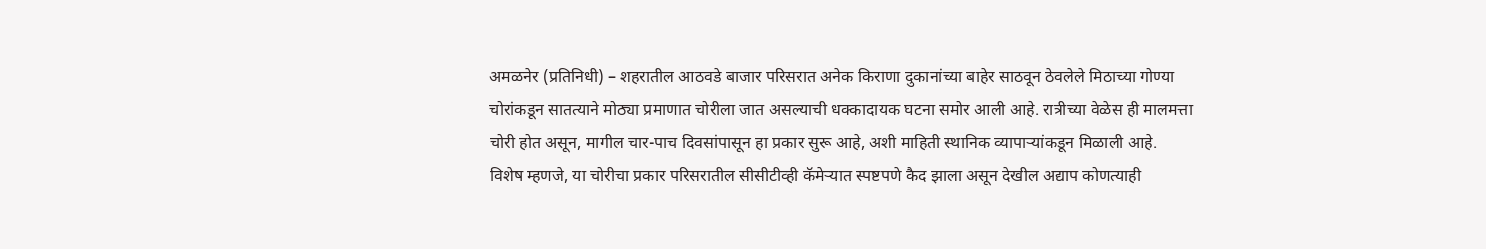अमळनेर (प्रतिनिधी) – शहरातील आठवडे बाजार परिसरात अनेक किराणा दुकानांच्या बाहेर साठवून ठेवलेले मिठाच्या गोण्या चोरांकडून सातत्याने मोठ्या प्रमाणात चोरीला जात असल्याची धक्कादायक घटना समोर आली आहे. रात्रीच्या वेळेस ही मालमत्ता चोरी होत असून, मागील चार-पाच दिवसांपासून हा प्रकार सुरू आहे, अशी माहिती स्थानिक व्यापाऱ्यांकडून मिळाली आहे.
विशेष म्हणजे, या चोरीचा प्रकार परिसरातील सीसीटीव्ही कॅमेऱ्यात स्पष्टपणे कैद झाला असून देखील अद्याप कोणत्याही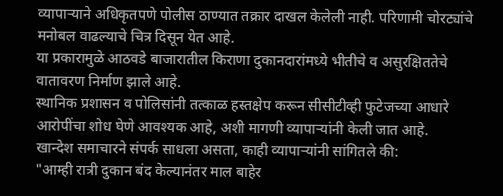व्यापाऱ्याने अधिकृतपणे पोलीस ठाण्यात तक्रार दाखल केलेली नाही. परिणामी चोरट्यांचे मनोबल वाढल्याचे चित्र दिसून येत आहे.
या प्रकारामुळे आठवडे बाजारातील किराणा दुकानदारांमध्ये भीतीचे व असुरक्षिततेचे वातावरण निर्माण झाले आहे.
स्थानिक प्रशासन व पोलिसांनी तत्काळ हस्तक्षेप करून सीसीटीव्ही फुटेजच्या आधारे आरोपींचा शोध घेणे आवश्यक आहे, अशी मागणी व्यापाऱ्यांनी केली जात आहे.
खान्देश समाचारने संपर्क साधला असता, काही व्यापाऱ्यांनी सांगितले की:
"आम्ही रात्री दुकान बंद केल्यानंतर माल बाहेर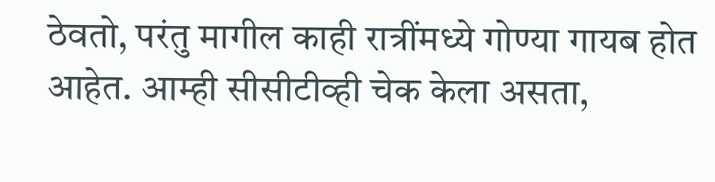ठेवतो, परंतु मागील काही रात्रींमध्ये गोण्या गायब होत आहेत. आम्ही सीसीटीव्ही चेक केला असता,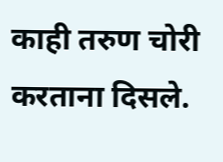काही तरुण चोरी करताना दिसले.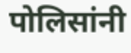पोलिसांनी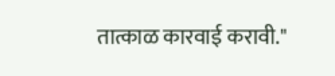तात्काळ कारवाई करावी."